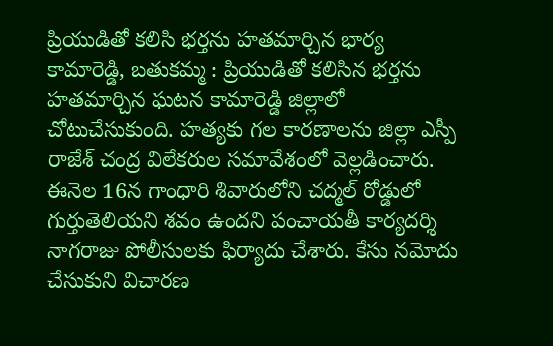ప్రియుడితో కలిసి భర్తను హతమార్చిన భార్య
కామారెడ్డి, బతుకమ్మ : ప్రియుడితో కలిసిన భర్తను హతమార్చిన ఘటన కామారెడ్డి జిల్లాలో చోటుచేసుకుంది. హత్యకు గల కారణాలను జిల్లా ఎస్పీ రాజేశ్ చంద్ర విలేకరుల సమావేశంలో వెల్లడించారు. ఈనెల 16న గాంధారి శివారులోని చద్మల్ రోడ్డులో గుర్తుతెలియని శవం ఉందని పంచాయతీ కార్యదర్శి నాగరాజు పోలీసులకు ఫిర్యాదు చేశారు. కేసు నమోదు చేసుకుని విచారణ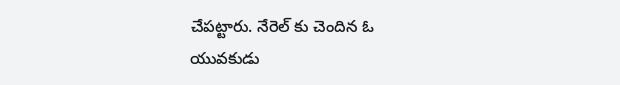చేపట్టారు. నేరెల్ కు చెందిన ఓ యువకుడు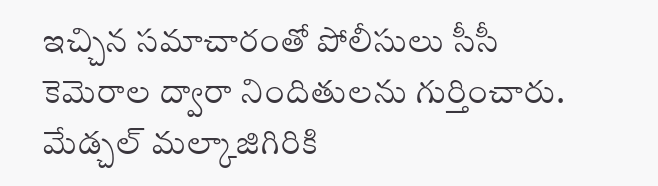ఇచ్చిన సమాచారంతో పోలీసులు సీసీ కెమెరాల ద్వారా నిందితులను గుర్తించారు. మేడ్చల్ మల్కాజిగిరికి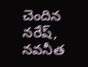చెందిన నరేష్, నవనీత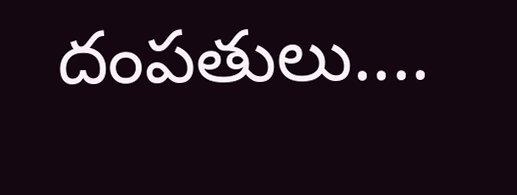దంపతులు....